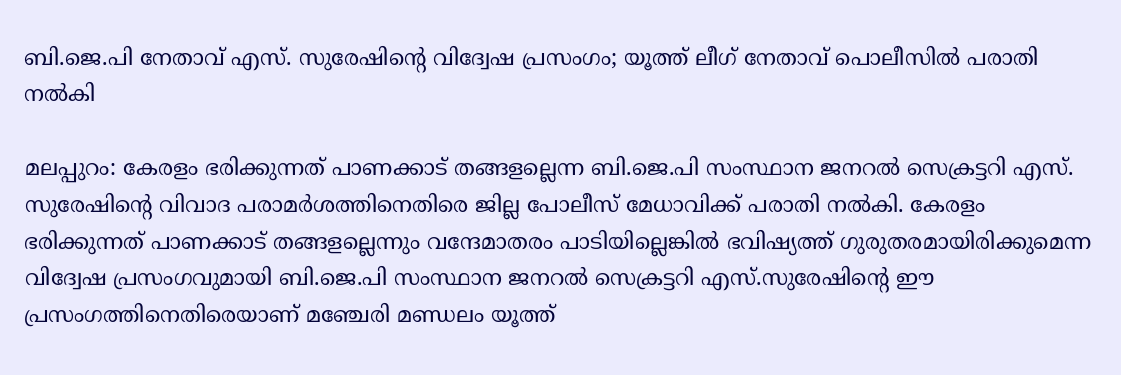ബി.ജെ.പി നേതാവ് എസ്. സുരേഷിന്റെ വിദ്വേഷ പ്രസംഗം; യൂത്ത് ലീഗ് നേതാവ് പൊലീസിൽ പരാതി നൽകി

മലപ്പുറം: കേരളം ഭരിക്കുന്നത് പാണക്കാട് തങ്ങളല്ലെന്ന ബി.ജെ.പി സംസ്ഥാന ജനറൽ സെക്രട്ടറി എസ്. സുരേഷിന്റെ വിവാദ പരാമർശത്തിനെതിരെ ജില്ല പോലീസ് മേധാവിക്ക് പരാതി നൽകി. കേരളം ഭരിക്കുന്നത് പാണക്കാട് തങ്ങളല്ലെന്നും വന്ദേമാതരം പാടിയില്ലെങ്കിൽ ഭവിഷ്യത്ത് ഗുരുതരമായിരിക്കുമെന്ന വിദ്വേഷ പ്രസംഗവുമായി ബി.ജെ.പി സംസ്ഥാന ജനറൽ സെക്രട്ടറി എസ്.സുരേഷിന്റെ ഈ പ്രസംഗത്തിനെതിരെയാണ് മഞ്ചേരി മണ്ഡലം യൂത്ത്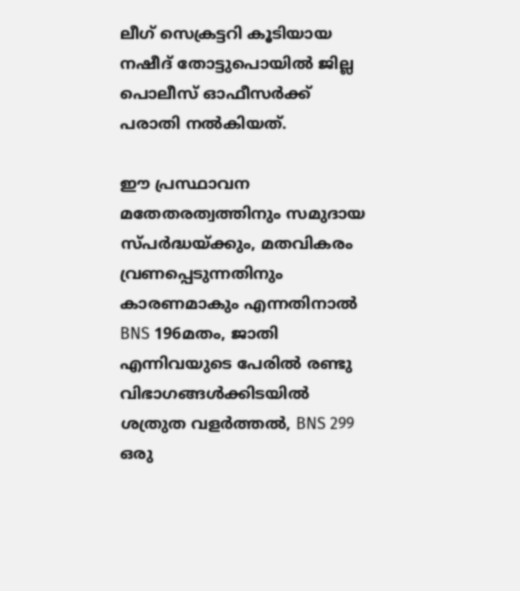ലീഗ് സെക്രട്ടറി കൂടിയായ നഷീദ് തോട്ടുപൊയില്‍ ജില്ല പൊലീസ് ഓഫീസര്‍ക്ക് പരാതി നല്‍കിയത്.

ഈ പ്രസ്ഥാവന മതേതരത്വത്തിനും സമുദായ സ്പര്‍ദ്ധയ്ക്കും, മതവികരം വ്രണപ്പെടുന്നതിനും കാരണമാകും എന്നതിനാല്‍ BNS 196മതം, ജാതി എന്നിവയുടെ പേരിൽ രണ്ടു വിഭാഗങ്ങൾക്കിടയിൽ ശത്രുത വളർത്തല്‍, BNS 299 ഒരു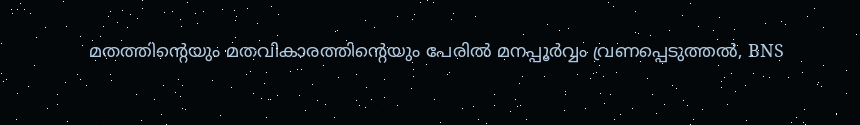മതത്തിന്റെയും മതവികാരത്തിന്റെയും പേരിൽ മനപ്പൂർവ്വം വ്രണപ്പെടുത്തല്‍, BNS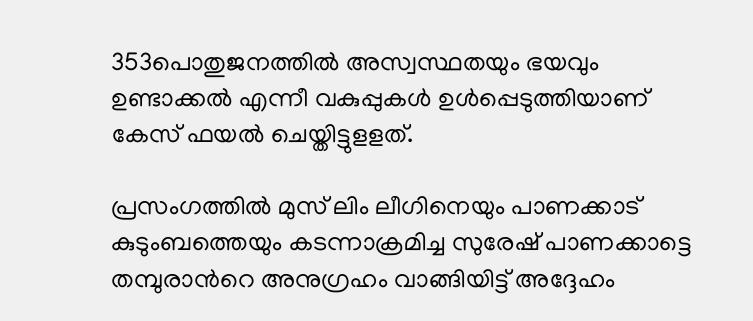353പൊതുജനത്തിൽ അസ്വസ്ഥതയും ഭയവും ഉണ്ടാക്കല്‍ എന്നീ വകുപ്പുകള്‍ ഉള്‍പ്പെടുത്തിയാണ് കേസ് ഫയല്‍ ചെയ്തിട്ടുളളത്.

പ്രസംഗത്തിൽ മുസ് ലിം ലീഗിനെയും പാണക്കാട് കുടുംബത്തെയും കടന്നാക്രമിച്ച സുരേഷ് പാണക്കാട്ടെ തമ്പുരാന്‍റെ അനുഗ്രഹം വാങ്ങിയിട്ട് അദ്ദേഹം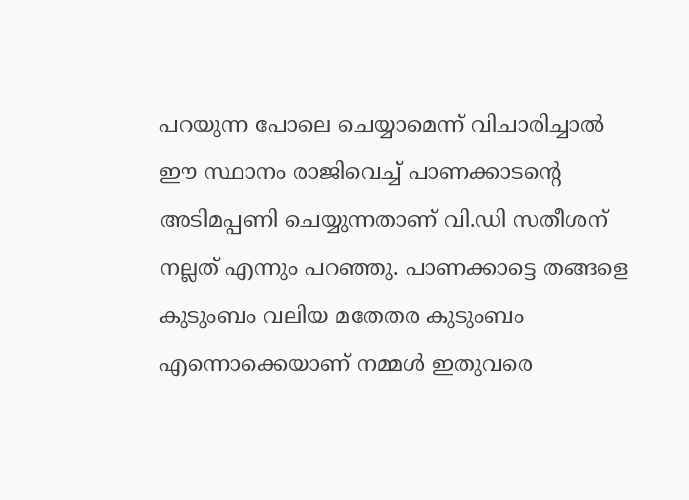പറയുന്ന പോലെ ചെയ്യാമെന്ന് വിചാരിച്ചാൽ ഈ സ്ഥാനം രാജിവെച്ച് പാണക്കാടന്‍റെ അടിമപ്പണി ചെയ്യുന്നതാണ് വി.ഡി സതീശന് നല്ലത് എന്നും പറഞ്ഞു. പാണക്കാട്ടെ തങ്ങളെ കുടുംബം വലിയ മതേതര കുടുംബം എന്നൊക്കെയാണ് നമ്മൾ ഇതുവരെ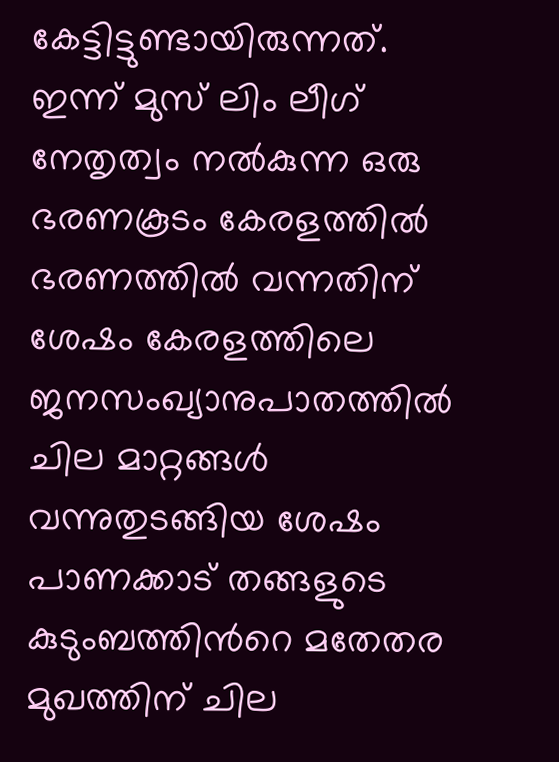കേട്ടിട്ടുണ്ടായിരുന്നത്. ഇന്ന് മുസ് ലിം ലീഗ് നേതൃത്വം നൽകുന്ന ഒരു ഭരണകൂടം കേരളത്തിൽ ഭരണത്തിൽ വന്നതിന് ശേഷം കേരളത്തിലെ ജനസംഖ്യാനുപാതത്തിൽ ചില മാറ്റങ്ങൾ വന്നുതുടങ്ങിയ ശേഷം പാണക്കാട് തങ്ങളുടെ കുടുംബത്തിന്‍റെ മതേതര മുഖത്തിന് ചില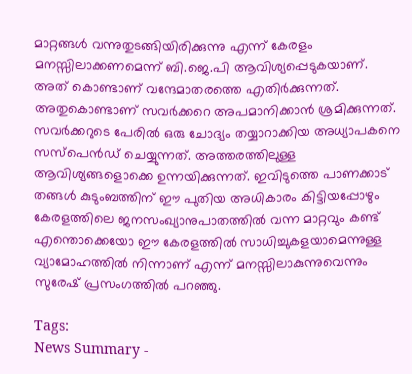മാറ്റങ്ങൾ വന്നുതുടങ്ങിയിരിക്കുന്നു എന്ന് കേരളം മനസ്സിലാക്കണമെന്ന് ബി.ജെ.പി ആവിശ്യപ്പെടുകയാണ്. അത് കൊണ്ടാണ് വന്ദേമാതരത്തെ എതിർക്കുന്നത്. അതുകൊണ്ടാണ് സവർക്കറെ അപമാനിക്കാന്‍ ശ്രമിക്കുന്നത്. സവർക്കറുടെ പേരിൽ ഒരു ചോദ്യം തയ്യാറാക്കിയ അധ്യാപകനെ സസ്പെൻഡ് ചെയ്യുന്നത്. അത്തരത്തിലുള്ള ആവിശ്യങ്ങളൊക്കെ ഉന്നയിക്കുന്നത്. ഇവിടുത്തെ പാണക്കാട് തങ്ങൾ കുടുംബത്തിന് ഈ പുതിയ അധികാരം കിട്ടിയപ്പോഴും കേരളത്തിലെ ജനസംഖ്യാനുപാതത്തിൽ വന്ന മാറ്റവും കണ്ട് എന്തൊക്കെയോ ഈ കേരളത്തിൽ സാധിച്ചുകളയാമെന്നുള്ള വ്യാമോഹത്തിൽ നിന്നാണ് എന്ന് മനസ്സിലാകുന്നുവെന്നും സുരേഷ് പ്രസംഗത്തിൽ പറഞ്ഞു.

Tags:
News Summary -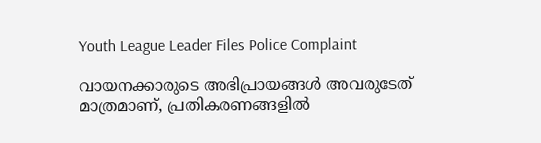Youth League Leader Files Police Complaint

വായനക്കാരുടെ അഭിപ്രായങ്ങള്‍ അവരുടേത് മാത്രമാണ്, പ്രതികരണങ്ങളിൽ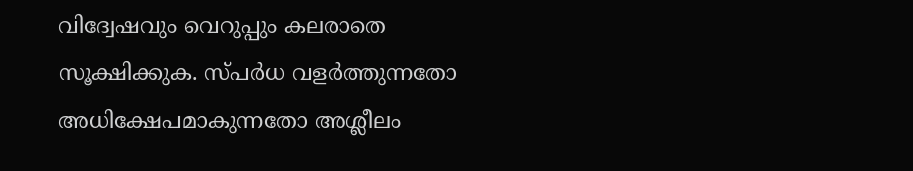വിദ്വേഷവും വെറുപ്പും കലരാതെ സൂക്ഷിക്കുക. സ്പർധ വളർത്തുന്നതോ അധിക്ഷേപമാകുന്നതോ അശ്ലീലം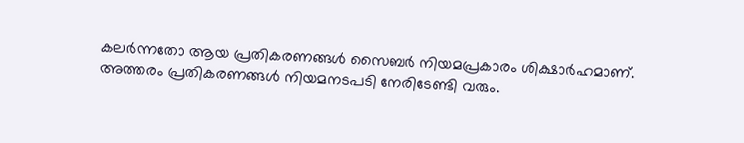കലർന്നതോ ആയ പ്രതികരണങ്ങൾ സൈബർ നിയമപ്രകാരം ശിക്ഷാർഹമാണ്. അത്തരം പ്രതികരണങ്ങൾ നിയമനടപടി നേരിടേണ്ടി വരും.